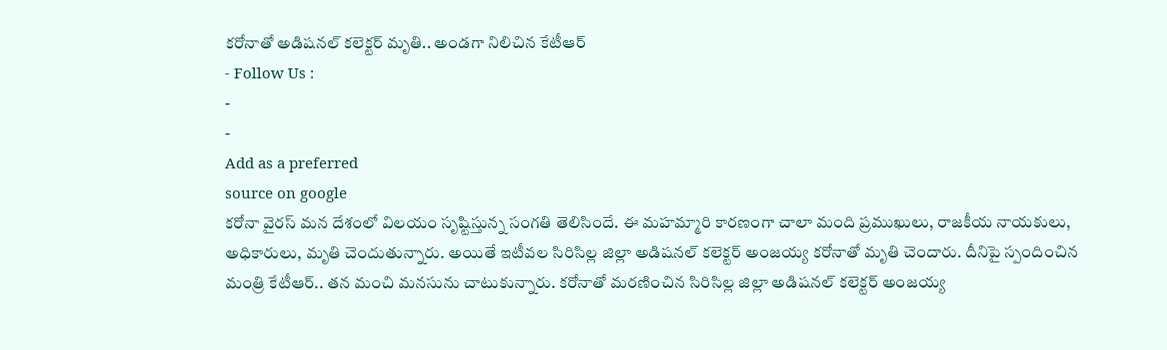కరోనాతో అడిషనల్ కలెక్టర్ మృతి.. అండగా నిలిచిన కేటీఆర్
- Follow Us :
-
-
Add as a preferred
source on google
కరోనా వైరస్ మన దేశంలో విలయం సృష్టిస్తున్న సంగతి తెలిసిందే. ఈ మహమ్మారి కారణంగా చాలా మంది ప్రముఖులు, రాజకీయ నాయకులు, అధికారులు, మృతి చెందుతున్నారు. అయితే ఇటీవల సిరిసిల్ల జిల్లా అడిషనల్ కలెక్టర్ అంజయ్య కరోనాతో మృతి చెందారు. దీనిపై స్పందించిన మంత్రి కేటీఆర్.. తన మంచి మనసును చాటుకున్నారు. కరోనాతో మరణించిన సిరిసిల్ల జిల్లా అడిషనల్ కలెక్టర్ అంజయ్య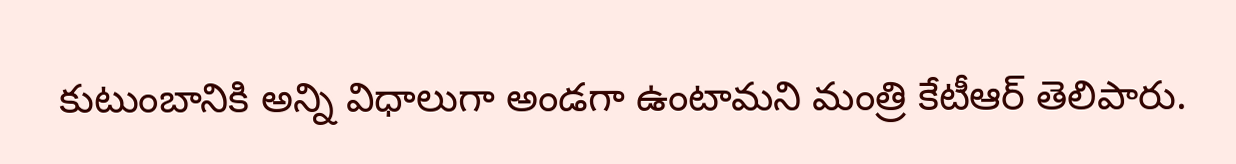కుటుంబానికి అన్ని విధాలుగా అండగా ఉంటామని మంత్రి కేటీఆర్ తెలిపారు.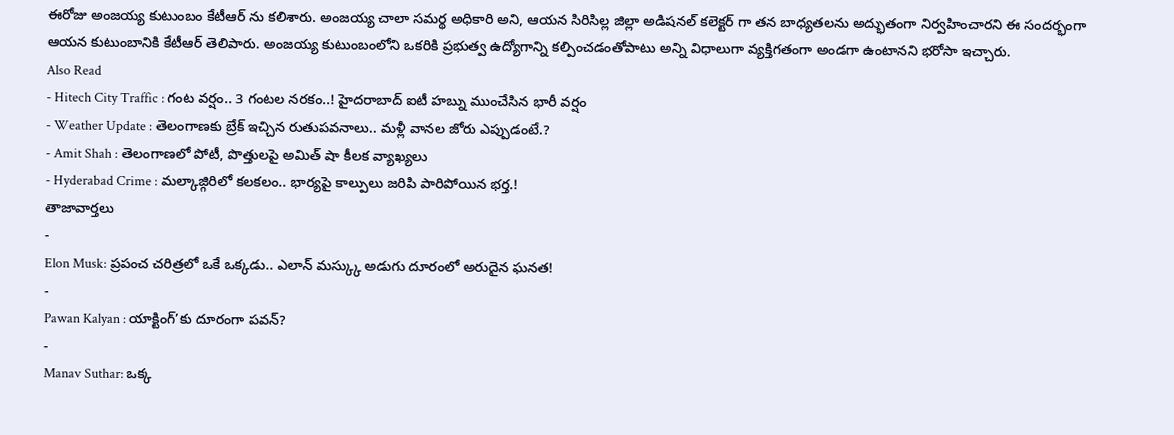ఈరోజు అంజయ్య కుటుంబం కేటీఆర్ ను కలిశారు. అంజయ్య చాలా సమర్థ అధికారి అని, ఆయన సిరిసిల్ల జిల్లా అడిషనల్ కలెక్టర్ గా తన బాధ్యతలను అద్భుతంగా నిర్వహించారని ఈ సందర్భంగా ఆయన కుటుంబానికి కేటీఆర్ తెలిపారు. అంజయ్య కుటుంబంలోని ఒకరికి ప్రభుత్వ ఉద్యోగాన్ని కల్పించడంతోపాటు అన్ని విధాలుగా వ్యక్తిగతంగా అండగా ఉంటానని భరోసా ఇచ్చారు.
Also Read
- Hitech City Traffic : గంట వర్షం.. 3 గంటల నరకం..! హైదరాబాద్ ఐటీ హబ్ను ముంచేసిన భారీ వర్షం
- Weather Update : తెలంగాణకు బ్రేక్ ఇచ్చిన రుతుపవనాలు.. మళ్లీ వానల జోరు ఎప్పుడంటే.?
- Amit Shah : తెలంగాణలో పోటీ, పొత్తులపై అమిత్ షా కీలక వ్యాఖ్యలు
- Hyderabad Crime : మల్కాజ్గిరిలో కలకలం.. భార్యపై కాల్పులు జరిపి పారిపోయిన భర్త.!
తాజావార్తలు
-
Elon Musk: ప్రపంచ చరిత్రలో ఒకే ఒక్కడు.. ఎలాన్ మస్క్కు అడుగు దూరంలో అరుదైన ఘనత!
-
Pawan Kalyan : యాక్టింగ్’కు దూరంగా పవన్?
-
Manav Suthar: ఒక్క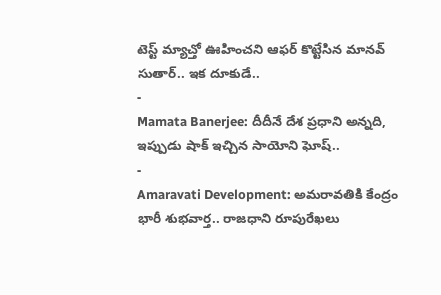టెస్ట్ మ్యాచ్తో ఊహించని ఆఫర్ కొట్టేసిన మానవ్ సుతార్.. ఇక దూకుడే..
-
Mamata Banerjee: దీదీనే దేశ ప్రధాని అన్నది, ఇప్పుడు షాక్ ఇచ్చిన సాయోని ఘోష్..
-
Amaravati Development: అమరావతికి కేంద్రం భారీ శుభవార్త.. రాజధాని రూపురేఖలు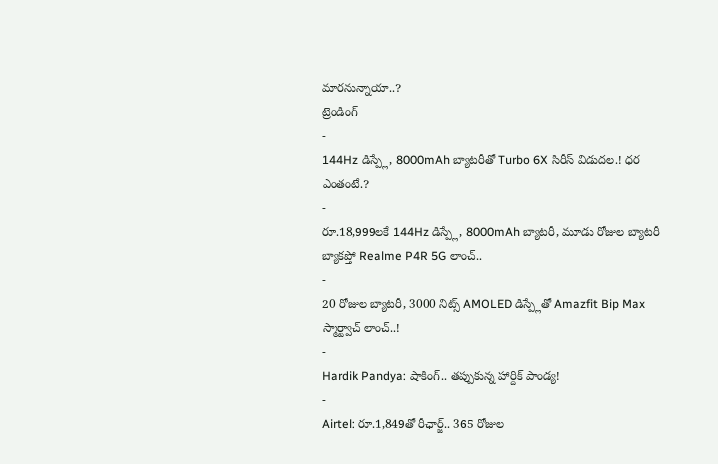మారనున్నాయా..?
ట్రెండింగ్
-
144Hz డిస్ప్లే, 8000mAh బ్యాటరీతో Turbo 6X సిరీస్ విడుదల.! ధర ఎంతంటే.?
-
రూ.18,999లకే 144Hz డిస్ప్లే, 8000mAh బ్యాటరీ, మూడు రోజుల బ్యాటరీ బ్యాకప్తో Realme P4R 5G లాంచ్..
-
20 రోజుల బ్యాటరీ, 3000 నిట్స్ AMOLED డిస్ప్లేతో Amazfit Bip Max స్మార్ట్వాచ్ లాంచ్..!
-
Hardik Pandya: షాకింగ్.. తప్పుకున్న హార్దిక్ పాండ్య!
-
Airtel: రూ.1,849తో రీఛార్జ్.. 365 రోజుల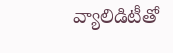వ్యాలిడిటీతో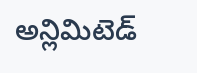అన్లిమిటెడ్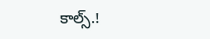కాల్స్.!